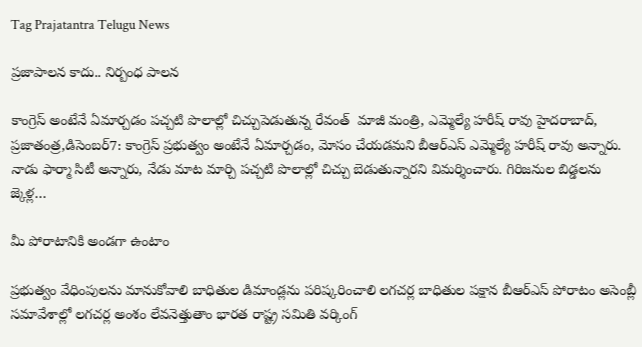Tag Prajatantra Telugu News

ప్రజాపాలన కాదు.. నిర్బంధ పాలన

కాంగ్రెస్‌ అంటేనే ఏమార్చడం పచ్చటి పొలాల్లో చిచ్చుపెడుతున్న రేవంత్‌  మాజీ మంత్రి, ఎమ్మెల్యే హరీష్‌ రావు హైదరాబాద్‌, ప్రజాతంత్ర,డిసెంబర్‌7: కాంగ్రెస్‌ ప్రభుత్వం అంటేనే ఏమార్చడం, మోసం చేయడమని బీఆర్‌ఎస్‌ ఎమ్మెల్యే హరీష్‌ రావు అన్నారు. నాడు ఫార్మా సిటీ అన్నారు, నేడు మాట మార్చి పచ్చటి పొలాల్లో చిచ్చు బెడుతున్నారని విమర్శించారు. గిరిజనుల బిడ్డలను జ్కెళ్ల…

మీ పోరాటానికి అండగా ఉంటాం

ప్రభుత్వం వేధింపులను మానుకోవాలి బాధితుల డిమాండ్లను పరిష్కరించాలి లగచర్ల బాధితుల పక్షాన బీఆర్‌ఎస్‌ పోరాటం అసెంబ్లీ సమావేశాల్లో లగచర్ల అంశం లేవనెత్తుతాం భారత రాష్ట్ర సమితి వర్కింగ్‌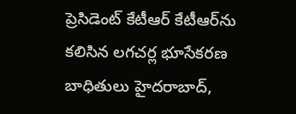ప్రెసిడెంట్‌ కేటీఆర్‌ కేటీఆర్‌ను కలిసిన లగచర్ల భూసేకరణ బాధితులు హైదరాబాద్‌,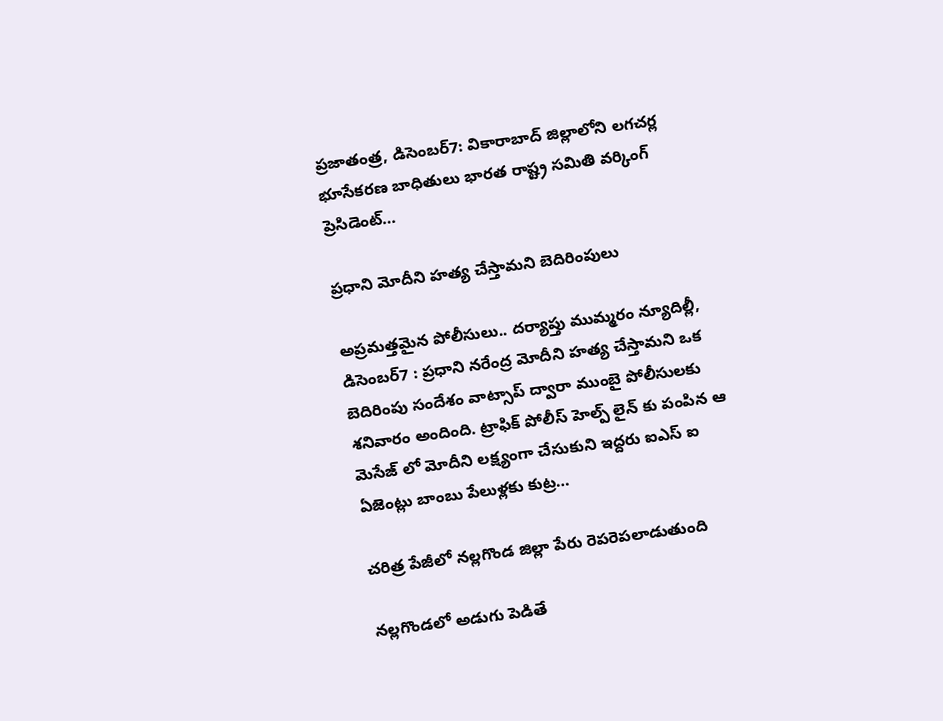ప్రజాతంత్ర, డిసెంబర్‌7: వికారాబాద్‌ జిల్లాలోని లగచర్ల భూసేకరణ బాధితులు భారత రాష్ట్ర సమితి వర్కింగ్‌ ప్రెసిడెంట్‌…

ప్రధాని మోదీని హత్య చేస్తామని బెదిరింపులు

అప్రమత్తమైన పోలీసులు.. దర్యాప్తు ముమ్మరం న్యూదిల్లీ, డిసెంబర్‌7 : ప్రధాని నరేంద్ర మోదీని హత్య చేస్తామని ఒక బెదిరింపు సందేశం వాట్సాప్‌ ద్వారా ముంబై పోలీసులకు శనివారం అందింది. ట్రాఫిక్‌ పోలీస్‌ హెల్ప్‌ లైన్‌ కు పంపిన ఆ మెసేజ్‌ లో మోదీని లక్ష్యంగా చేసుకుని ఇద్దరు ఐఎస్‌ ఐ ఏజెంట్లు బాంబు పేలుళ్లకు కుట్ర…

చరిత్ర పేజీలో నల్లగొండ జిల్లా పేరు రెపరెపలాడుతుంది

నల్లగొండలో అడుగు పెడితే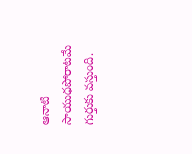ఆనాటి సాయుధపోరాటమే గుర్తుకు వస్తుంది.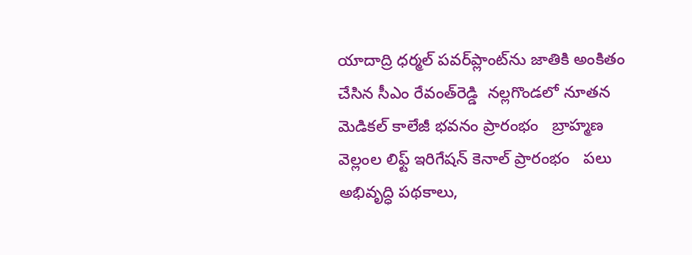యాదాద్రి ధర్మల్‌ పవర్‌ప్లాంట్‌ను జాతికి అంకితం చేసిన సీఎం రేవంత్‌రెడ్డి  నల్లగొండలో నూతన మెడికల్‌ కాలేజీ భవనం ప్రారంభం   బ్రాహ్మణ వెల్లంల లిఫ్ట్‌ ఇరిగేషన్‌ కెనాల్‌ ప్రారంభం   పలు అభివృద్ధి పథకాలు,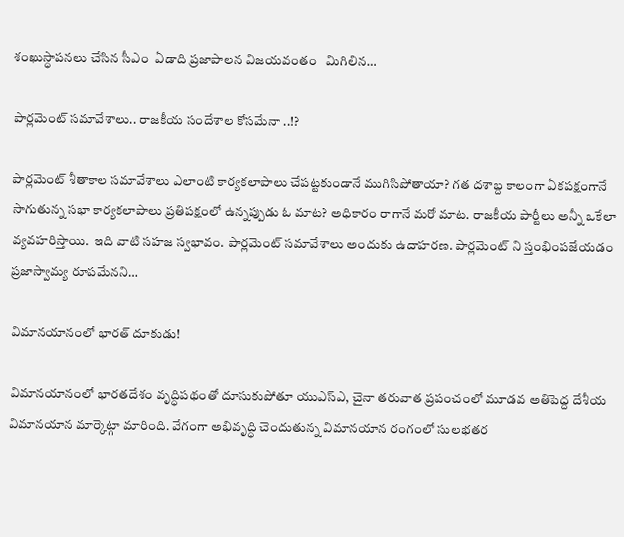శంఖుస్ధాపనలు చేసిన సీఎం  ఏడాది ప్రజాపాలన విజయవంతం   మిగిలిన…

పార్లమెంట్‌ సమావేశాలు.. రాజకీయ సందేశాల కోసమేనా ..!?

పార్లమెంట్‌ శీతాకాల సమావేశాలు ఎలాంటి కార్యకలాపాలు చేపట్టకుండానే ముగిసిపోతాయా? గత దశాబ్ద కాలంగా ఏకపక్షంగానే సాగుతున్న సభా కార్యకలాపాలు ప్రతిపక్షంలో ఉన్నప్పుడు ఓ మాట? అధికారం రాగానే మరో మాట. రాజకీయ పార్టీలు అన్నీ ఒకేలా వ్యవహరిస్తాయి.  ఇది వాటి సహజ స్వభావం. పార్లమెంట్‌ సమావేశాలు అందుకు ఉదాహరణ. పార్లమెంట్‌ ని స్తంభింపజేయడం ప్రజాస్వామ్య రూపమేనని…

విమానయానంలో భారత్‌ దూకుడు!

విమానయానంలో భారతదేశం వృద్ధిపథంతో దూసుకుపోతూ యుఎస్‌ఎ, చైనా తరువాత ప్రపంచంలో మూడవ అతిపెద్ద దేశీయ విమానయాన మార్కెట్గా మారింది. వేగంగా అభివృద్ధి చెందుతున్న విమానయాన రంగంలో సులభతర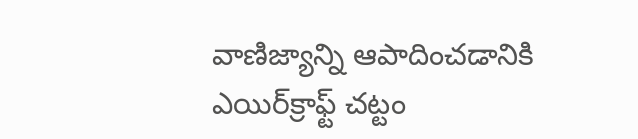వాణిజ్యాన్ని ఆపాదించడానికి ఎయిర్‌క్రాఫ్ట్‌ చట్టం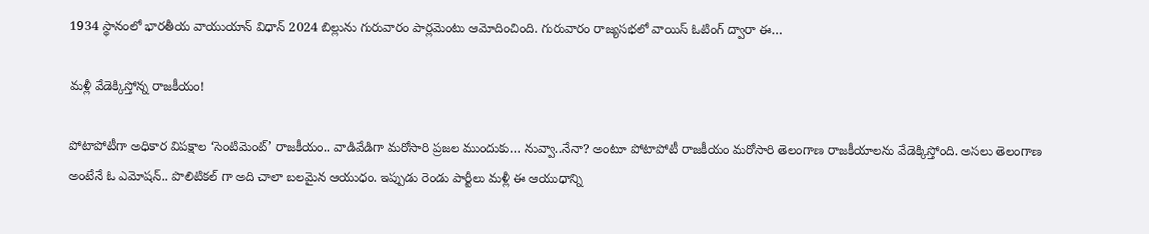1934 స్థానంలో భారతీయ వాయుయాన్‌ విధాన్‌ 2024 బిల్లును గురువారం పార్లమెంటు ఆమోదించింది. గురువారం రాజ్యసభలో వాయిస్‌ ఓటింగ్‌ ద్వారా ఈ…

మళ్లీ వేడెక్కిస్తోన్న రాజకీయం!

పోటాపోటీగా అధికార విపక్షాల ‘సెంటిమెంట్‌’ రాజకీయం.. వాడివేడిగా మరోసారి ప్రజల ముందుకు… నువ్వా..నేనా? అంటూ పోటాపోటీ రాజకీయం మరోసారి తెలంగాణ రాజకీయాలను వేడెక్కిస్తోంది. అసలు తెలంగాణ అంటేనే ఓ ఎమోషన్‌.. పొలిటికల్‌ గా అది చాలా బలమైన ఆయుధం. ఇప్పుడు రెండు పార్టీలు మళ్లీ ఈ ఆయుధాన్ని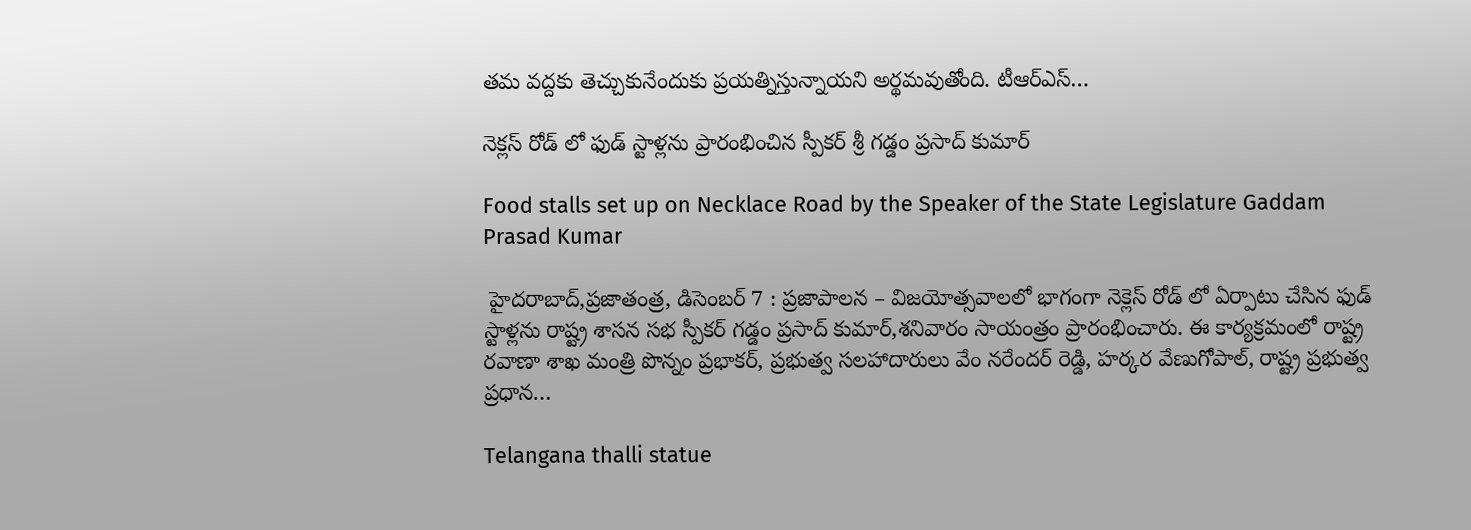తమ వద్దకు తెచ్చుకునేందుకు ప్రయత్నిస్తున్నాయని అర్థమవుతోంది. టీఆర్‌ఎస్‌…

నెక్లస్ రోడ్ లో ఫుడ్ స్టాళ్లను ప్రారంభించిన స్పీకర్ శ్రీ గడ్డం ప్రసాద్ కుమార్

Food stalls set up on Necklace Road by the Speaker of the State Legislature Gaddam Prasad Kumar

 హైదరాబాద్,ప్రజాతంత్ర, డిసెంబర్ 7 : ప్రజాపాలన – విజయోత్సవాలలో భాగంగా నెక్లెస్ రోడ్ లో ఏర్పాటు చేసిన ఫుడ్ స్టాళ్లను రాష్ట్ర శాసన సభ స్పీకర్ గడ్డం ప్రసాద్ కుమార్,శనివారం సాయంత్రం ప్రారంభించారు. ఈ కార్యక్రమంలో రాష్ట్ర రవాణా శాఖ మంత్రి పొన్నం ప్రభాకర్, ప్రభుత్వ సలహాదారులు వేం నరేందర్ రెడ్డి, హర్కర వేణుగోపాల్, రాష్ట్ర ప్రభుత్వ ప్రధాన…

Telangana thalli statue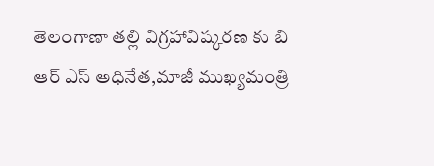తెలంగాణా తల్లి విగ్రహావిష్కరణ కు బి ఆర్ ఎస్ అధినేత,మాజీ ముఖ్యమంత్రి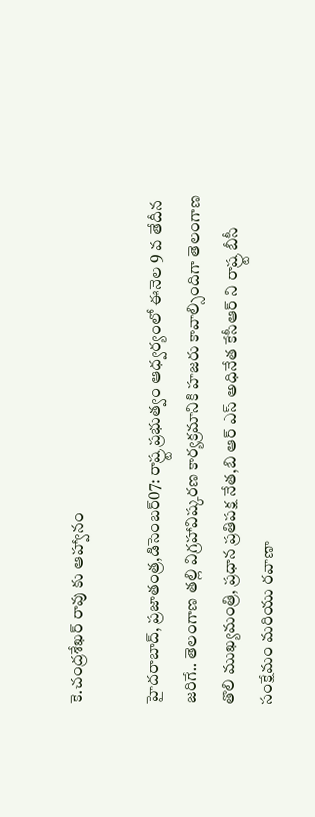కె.చంద్రశేఖర్ రావు కు ఆహ్వానం

హైదరాబాద్, ప్రజాతంత్ర,డిసెంబర్07: రాష్ర్ట ప్రభుత్వం ఆధ్వర్యంలో ఈనెల 9 వ తేదీన జరిగే.. తెలంగాణ తల్లి విగ్రహావిష్కరణ కార్యక్రమానికి హజరు కావాల్సిందిగా తెలంగాణ తొలి ముఖ్యమంత్రి, ప్రధాన ప్రతిపక్ష నేత,బి ఆర్ ఎస్ అధినేత కేసీఆర్ ని రాష్ర్ట బీసీ సంక్షేమం మరియు రవాణా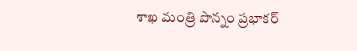శాఖ మంత్రి పొన్నం ప్రభాకర్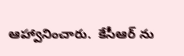ఆహ్వానించారు.  కేసీఆర్ ను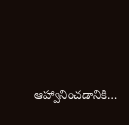ఆహ్వానించడానికి…